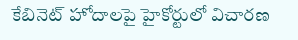కేబినెట్ హోదాలపై హైకోర్టులో విచారణ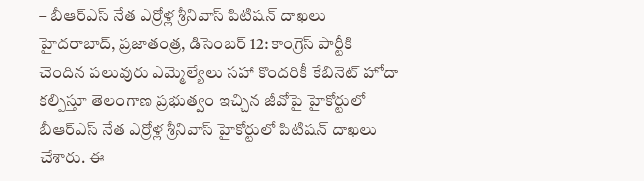– బీఆర్ఎస్ నేత ఎర్రోళ్ల శ్రీనివాస్ పిటిషన్ దాఖలు హైదరాబాద్, ప్రజాతంత్ర, డిసెంబర్ 12: కాంగ్రెస్ పార్టీకి చెందిన పలువురు ఎమ్మెల్యేలు సహా కొందరికీ కేబినెట్ హోదా కల్పిస్తూ తెలంగాణ ప్రభుత్వం ఇచ్చిన జీవోపై హైకోర్టులో బీఆర్ఎస్ నేత ఎర్రోళ్ల శ్రీనివాస్ హైకోర్టులో పిటిషన్ దాఖలు చేశారు. ఈ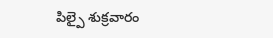పిల్పై శుక్రవారం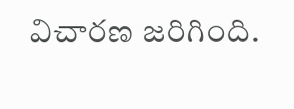విచారణ జరిగింది.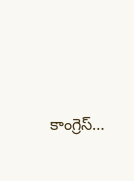కాంగ్రెస్…